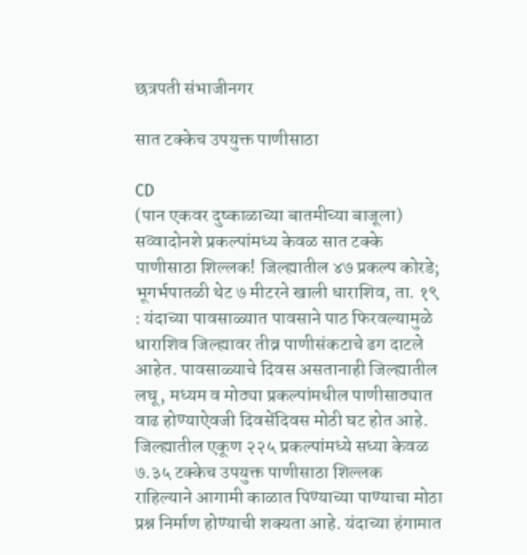छत्रपती संभाजीनगर

सात टक्केच उपयुक्त पाणीसाठा

CD
(पान एकवर दुष्काळाच्या बातमीच्या बाजूला) सव्वादोनशे प्रकल्पांमध्य केवळ सात टक्के पाणीसाठा शिल्लक! जिल्ह्यातील ४७ प्रकल्प कोरडे; भूगर्भपातळी थेट ७ मीटरने खाली धाराशिव, ता. १९ : यंदाच्या पावसाळ्यात पावसाने पाठ फिरवल्यामुळे धाराशिव जिल्ह्यावर तीव्र पाणीसंकटाचे ढग दाटले आहेत. पावसाळ्याचे दिवस असतानाही जिल्ह्यातील लघू, मध्यम व मोठ्या प्रकल्पांमधील पाणीसाठ्यात वाढ होण्याऐवजी दिवसेंदिवस मोठी घट होत आहे. जिल्ह्यातील एकूण २२५ प्रकल्पांमध्ये सध्या केवळ ७.३५ टक्केच उपयुक्त पाणीसाठा शिल्लक राहिल्याने आगामी काळात पिण्याच्या पाण्याचा मोठा प्रश्न निर्माण होण्याची शक्यता आहे. यंदाच्या हंगामात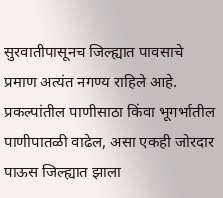सुरवातीपासूनच जिल्ह्यात पावसाचे प्रमाण अत्यंत नगण्य राहिले आहे. प्रकल्पांतील पाणीसाठा किंवा भूगर्भातील पाणीपातळी वाढेल, असा एकही जोरदार पाऊस जिल्ह्यात झाला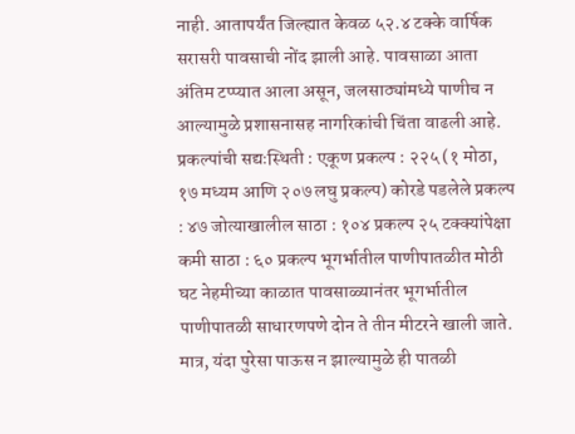नाही. आतापर्यंत जिल्ह्यात केवळ ५२.४ टक्के वार्षिक सरासरी पावसाची नोंद झाली आहे. पावसाळा आता अंतिम टप्प्यात आला असून, जलसाठ्यांमध्ये पाणीच न आल्यामुळे प्रशासनासह नागरिकांची चिंता वाढली आहे. प्रकल्पांची सद्यःस्थिती : एकूण प्रकल्प : २२५ (१ मोठा, १७ मध्यम आणि २०७ लघु प्रकल्प) कोरडे पडलेले प्रकल्प : ४७ जोत्याखालील साठा : १०४ प्रकल्प २५ टक्क्यांपेक्षा कमी साठा : ६० प्रकल्प भूगर्भातील पाणीपातळीत मोठी घट नेहमीच्या काळात पावसाळ्यानंतर भूगर्भातील पाणीपातळी साधारणपणे दोन ते तीन मीटरने खाली जाते. मात्र, यंदा पुरेसा पाऊस न झाल्यामुळे ही पातळी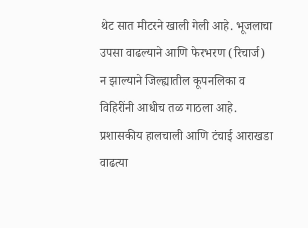थेट सात मीटरने खाली गेली आहे. भूजलाचा उपसा वाढल्याने आणि फेरभरण (रिचार्ज) न झाल्याने जिल्ह्यातील कूपनलिका व विहिरींनी आधीच तळ गाठला आहे. प्रशासकीय हालचाली आणि टंचाई आराखडा वाढत्या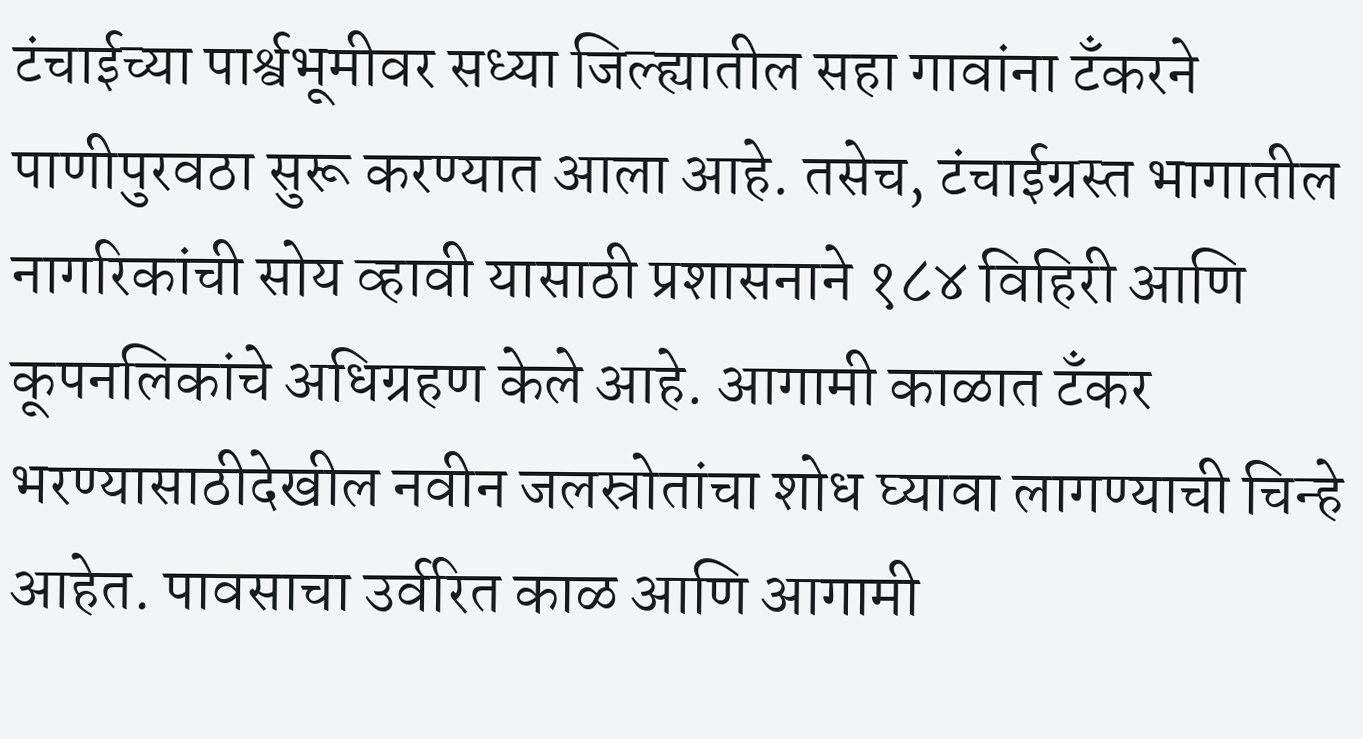टंचाईच्या पार्श्वभूमीवर सध्या जिल्ह्यातील सहा गावांना टँकरने पाणीपुरवठा सुरू करण्यात आला आहे. तसेच, टंचाईग्रस्त भागातील नागरिकांची सोय व्हावी यासाठी प्रशासनाने १८४ विहिरी आणि कूपनलिकांचे अधिग्रहण केले आहे. आगामी काळात टँकर भरण्यासाठीदेखील नवीन जलस्रोतांचा शोध घ्यावा लागण्याची चिन्हे आहेत. पावसाचा उर्वरित काळ आणि आगामी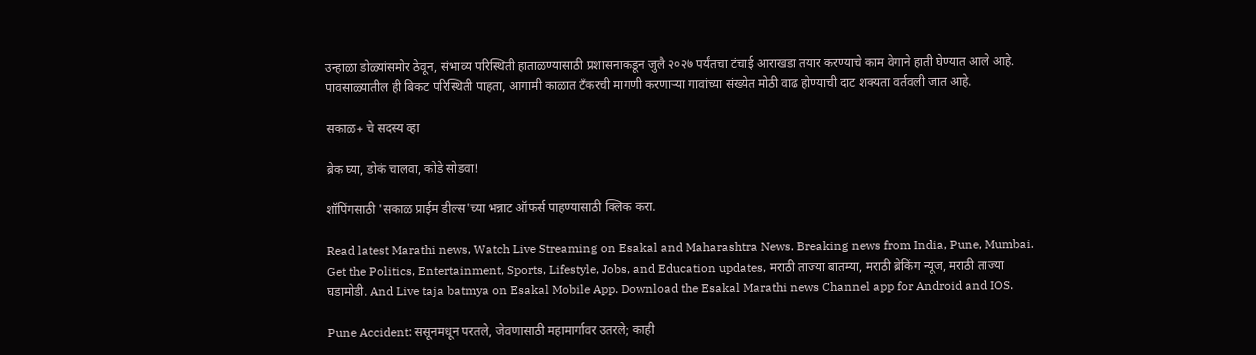उन्हाळा डोळ्यांसमोर ठेवून, संभाव्य परिस्थिती हाताळण्यासाठी प्रशासनाकडून जुलै २०२७ पर्यंतचा टंचाई आराखडा तयार करण्याचे काम वेगाने हाती घेण्यात आले आहे. पावसाळ्यातील ही बिकट परिस्थिती पाहता, आगामी काळात टँकरची मागणी करणाऱ्या गावांच्या संख्येत मोठी वाढ होण्याची दाट शक्यता वर्तवली जात आहे.

सकाळ+ चे सदस्य व्हा

ब्रेक घ्या, डोकं चालवा, कोडे सोडवा!

शॉपिंगसाठी 'सकाळ प्राईम डील्स'च्या भन्नाट ऑफर्स पाहण्यासाठी क्लिक करा.

Read latest Marathi news, Watch Live Streaming on Esakal and Maharashtra News. Breaking news from India, Pune, Mumbai. Get the Politics, Entertainment, Sports, Lifestyle, Jobs, and Education updates, मराठी ताज्या बातम्या, मराठी ब्रेकिंग न्यूज, मराठी ताज्या घडामोडी. And Live taja batmya on Esakal Mobile App. Download the Esakal Marathi news Channel app for Android and IOS.

Pune Accident: ससूनमधून परतले, जेवणासाठी महामार्गावर उतरले; काही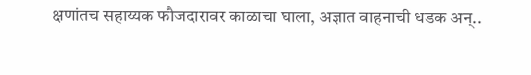क्षणांतच सहाय्यक फौजदारावर काळाचा घाला, अज्ञात वाहनाची धडक अन्..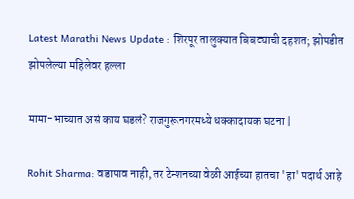Latest Marathi News Update : शिरपूर तालुक्यात बिबट्याची दहशत; झोपडीत झोपलेल्या महिलेवर हल्ला

मामा-भाच्यात असं काय घडलं? राजगुरूनगरमध्ये धक्कादायक घटना |

Rohit Sharma: वडापाव नाही, तर टेन्शनच्या वेळी आईच्या हातचा 'हा' पदार्थ आहे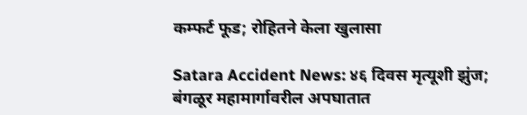कम्फर्ट फूड; रोहितने केला खुलासा

Satara Accident News: ४६ दिवस मृत्यूशी झुंज; बंगळूर महामार्गावरील अपघातात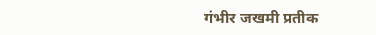गंभीर जखमी प्रतीक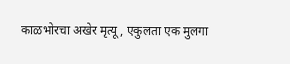काळभोरचा अखेर मृत्यू, एकुलता एक मुलगा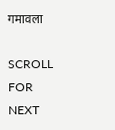गमावला

SCROLL FOR NEXT